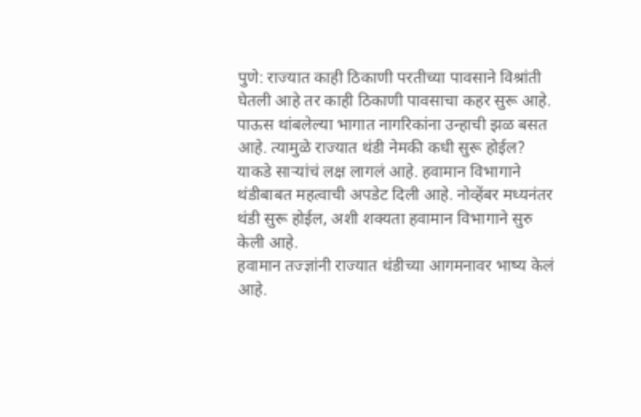पुणे: राज्यात काही ठिकाणी परतीच्या पावसाने विश्रांती घेतली आहे तर काही ठिकाणी पावसाचा कहर सुरू आहे. पाऊस थांबलेल्या भागात नागरिकांना उन्हाची झळ बसत आहे. त्यामुळे राज्यात थंडी नेमकी कधी सुरू होईल? याकडे साऱ्यांचं लक्ष लागलं आहे. हवामान विभागाने थंडीबाबत महत्वाची अपडेट दिली आहे. नोव्हेंबर मध्यनंतर थंडी सुरू होईल, अशी शक्यता हवामान विभागाने सुरु केली आहे.
हवामान तज्ज्ञांनी राज्यात थंडीच्या आगमनावर भाष्य केलं आहे.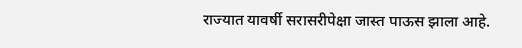राज्यात यावर्षी सरासरीपेक्षा जास्त पाऊस झाला आहे.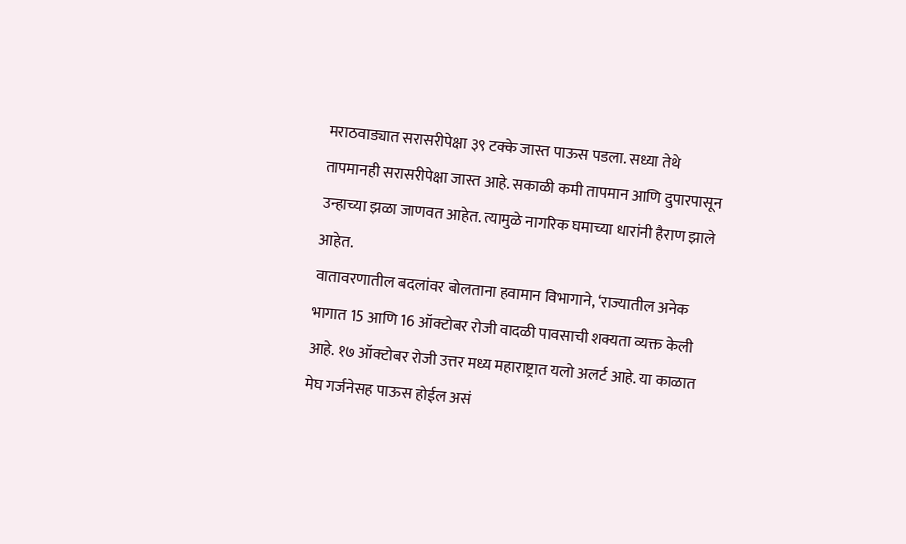मराठवाड्यात सरासरीपेक्षा ३९ टक्के जास्त पाऊस पडला. सध्या तेथे तापमानही सरासरीपेक्षा जास्त आहे. सकाळी कमी तापमान आणि दुपारपासून उन्हाच्या झळा जाणवत आहेत. त्यामुळे नागरिक घमाच्या धारांनी हैराण झाले आहेत.
वातावरणातील बदलांवर बोलताना हवामान विभागाने, ‘राज्यातील अनेक भागात 15 आणि 16 ऑक्टोबर रोजी वादळी पावसाची शक्यता व्यक्त केली आहे. १७ ऑक्टोबर रोजी उत्तर मध्य महाराष्ट्रात यलो अलर्ट आहे. या काळात मेघ गर्जनेसह पाऊस होईल असं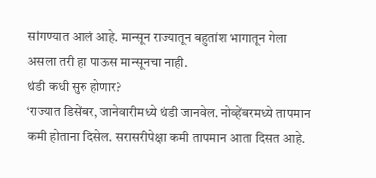सांगण्यात आलं आहे. मान्सून राज्यातून बहुतांश भागातून गेला असला तरी हा पाऊस मान्सूनचा नाही.
थंडी कधी सुरु होणार?
‘राज्यात डिसेंबर, जानेवारीमध्ये थंडी जानवेल. नोव्हेंबरमध्ये तापमान कमी होताना दिसेल. सरासरीपेक्षा कमी तापमान आता दिसत आहे.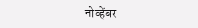नोव्हेंबर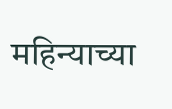महिन्याच्या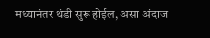मध्यानंतर थंडी सुरू होईल, असा अंदाज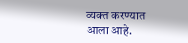व्यक्त करण्यात आला आहे.